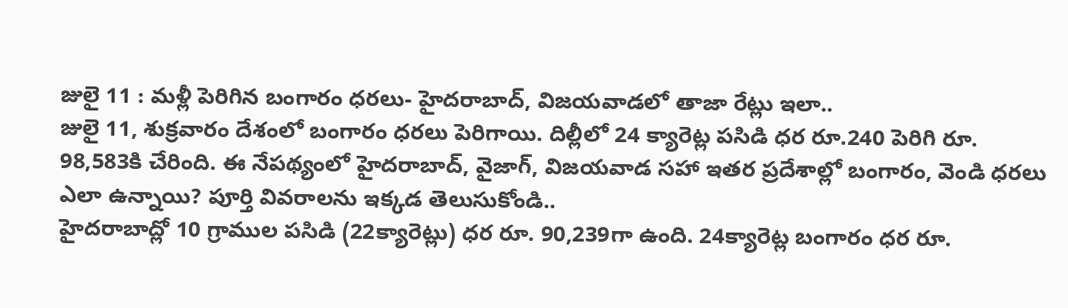జులై 11 : మళ్లీ పెరిగిన బంగారం ధరలు- హైదరాబాద్, విజయవాడలో తాజా రేట్లు ఇలా..
జులై 11, శుక్రవారం దేశంలో బంగారం ధరలు పెరిగాయి. దిల్లీలో 24 క్యారెట్ల పసిడి ధర రూ.240 పెరిగి రూ. 98,583కి చేరింది. ఈ నేపథ్యంలో హైదరాబాద్, వైజాగ్, విజయవాడ సహా ఇతర ప్రదేశాల్లో బంగారం, వెండి ధరలు ఎలా ఉన్నాయి? పూర్తి వివరాలను ఇక్కడ తెలుసుకోండి..
హైదరాబాద్లో 10 గ్రాముల పసిడి (22క్యారెట్లు) ధర రూ. 90,239గా ఉంది. 24క్యారెట్ల బంగారం ధర రూ.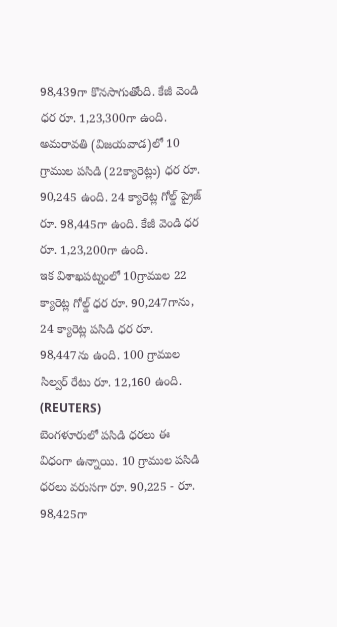98,439గా కొనసాగుతోంది. కేజీ వెండి ధర రూ. 1,23,300గా ఉంది.
అమరావతి (విజయవాడ)లో 10 గ్రాముల పసిడి (22క్యారెట్లు) ధర రూ. 90,245 ఉంది. 24 క్యారెట్ల గోల్డ్ ప్రైజ్ రూ. 98,445గా ఉంది. కేజీ వెండి ధర రూ. 1,23,200గా ఉంది.
ఇక విశాఖపట్నంలో 10గ్రాముల 22 క్యారెట్ల గోల్డ్ ధర రూ. 90,247గాను, 24 క్యారెట్ల పసిడి ధర రూ. 98,447ను ఉంది. 100 గ్రాముల సిల్వర్ రేటు రూ. 12,160 ఉంది.
(REUTERS)
బెంగళూరులో పసిడి ధరలు ఈ విధంగా ఉన్నాయి. 10 గ్రాముల పసిడి ధరలు వరుసగా రూ. 90,225 - రూ. 98,425గా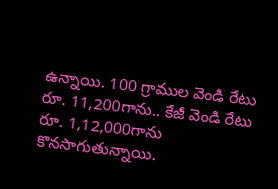ఉన్నాయి. 100 గ్రాముల వెండి రేటు రూ. 11,200గాను.. కేజీ వెండి రేటు రూ. 1,12,000గాను కొనసాగుతున్నాయి.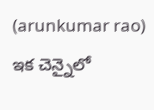(arunkumar rao)
ఇక చెన్నైలో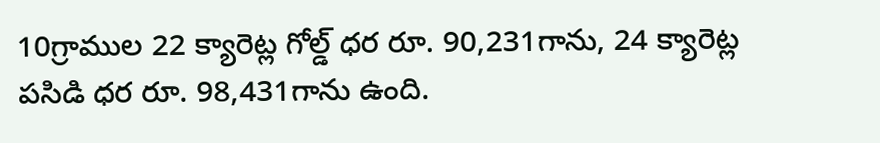10గ్రాముల 22 క్యారెట్ల గోల్డ్ ధర రూ. 90,231గాను, 24 క్యారెట్ల పసిడి ధర రూ. 98,431గాను ఉంది.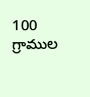100 గ్రాముల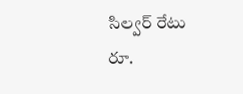సిల్వర్ రేటు రూ.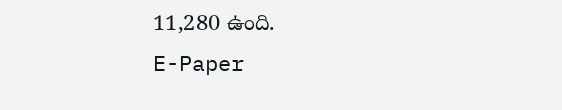11,280 ఉంది.
E-Paper